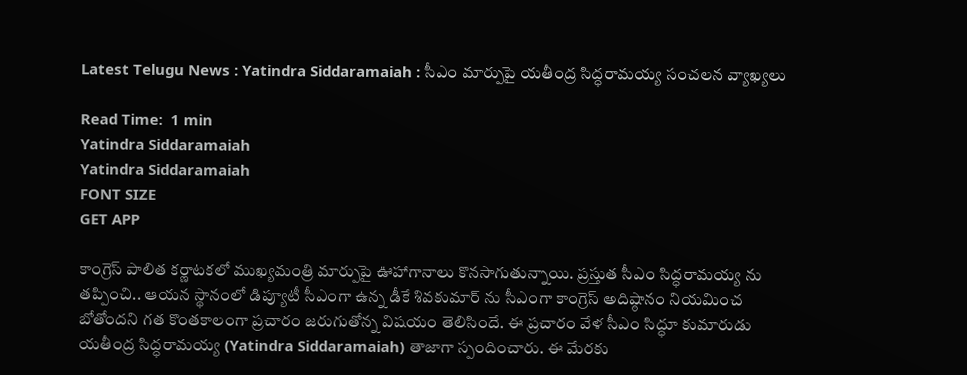Latest Telugu News : Yatindra Siddaramaiah : సీఎం మార్పుపై యతీంద్ర సిద్ధరామయ్య సంచలన వ్యాఖ్యలు

Read Time:  1 min
Yatindra Siddaramaiah
Yatindra Siddaramaiah
FONT SIZE
GET APP

కాంగ్రెస్‌ పాలిత కర్ణాటకలో ముఖ్యమంత్రి మార్పుపై ఊహాగానాలు కొనసాగుతున్నాయి. ప్రస్తుత సీఎం సిద్ధరామయ్య ను తప్పించి.. ఆయన స్థానంలో డిప్యూటీ సీఎంగా ఉన్న డీకే శివకుమార్‌ ను సీఎంగా కాంగ్రెస్‌ అదిష్ఠానం నియమించ బోతోందని గత కొంతకాలంగా ప్రచారం జరుగుతోన్న విషయం తెలిసిందే. ఈ ప్రచారం వేళ సీఎం సిద్ధూ కుమారుడు యతీంద్ర సిద్ధరామయ్య (Yatindra Siddaramaiah) తాజాగా స్పందించారు. ఈ మేరకు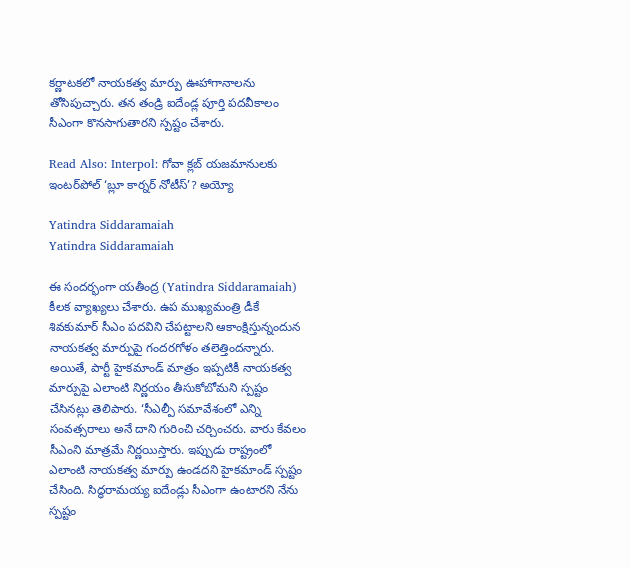కర్ణాటకలో నాయకత్వ మార్పు ఊహాగానాలను తోసిపుచ్చారు. తన తండ్రి ఐదేండ్ల పూర్తి పదవీకాలం సీఎంగా కొనసాగుతారని స్పష్టం చేశారు.

Read Also: Interpol: గోవా క్లబ్ యజమానులకు ఇంటర్‌పోల్ ‘బ్లూ కార్నర్ నోటీస్’? అయ్యో

Yatindra Siddaramaiah
Yatindra Siddaramaiah

ఈ సందర్భంగా యతీంద్ర (Yatindra Siddaramaiah) కీలక వ్యాఖ్యలు చేశారు. ఉప ముఖ్యమంత్రి డీకే శివకుమార్‌ సీఎం పదవిని చేపట్టాలని ఆకాంక్షిస్తున్నందున నాయకత్వ మార్పుపై గందరగోళం తలెత్తిందన్నారు. అయితే, పార్టీ హైకమాండ్‌ మాత్రం ఇప్పటికీ నాయకత్వ మార్పుపై ఎలాంటి నిర్ణయం తీసుకోబోమని స్పష్టం చేసినట్లు తెలిపారు. ‘సీఎల్పీ సమావేశంలో ఎన్ని సంవత్సరాలు అనే దాని గురించి చర్చించరు. వారు కేవలం సీఎంని మాత్రమే నిర్ణయిస్తారు. ఇప్పుడు రాష్ట్రంలో ఎలాంటి నాయకత్వ మార్పు ఉండదని హైకమాండ్‌ స్పష్టం చేసింది. సిద్ధరామయ్య ఐదేండ్లు సీఎంగా ఉంటారని నేను స్పష్టం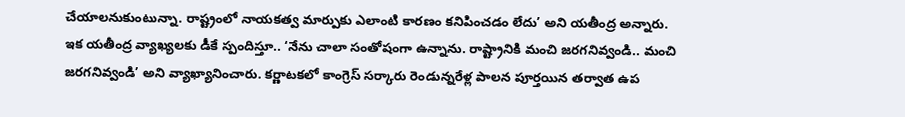చేయాలనుకుంటున్నా. రాష్ట్రంలో నాయకత్వ మార్పుకు ఎలాంటి కారణం కనిపించడం లేదు’ అని యతీంద్ర అన్నారు. ఇక యతీంద్ర వ్యాఖ్యలకు డీకే స్పందిస్తూ.. ‘నేను చాలా సంతోషంగా ఉన్నాను. రాష్ట్రానికి మంచి జరగనివ్వండి.. మంచి జరగనివ్వండి’ అని వ్యాఖ్యానించారు. కర్ణాటకలో కాంగ్రెస్‌ సర్కారు రెండున్నరేళ్ల పాలన పూర్తయిన తర్వాత ఉప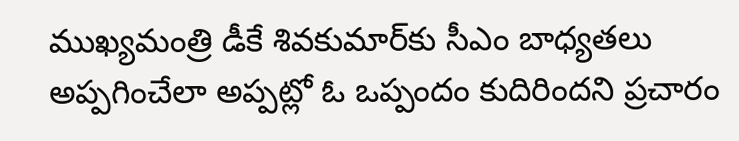ముఖ్యమంత్రి డీకే శివకుమార్‌కు సీఎం బాధ్యతలు అప్పగించేలా అప్పట్లో ఓ ఒప్పందం కుదిరిందని ప్రచారం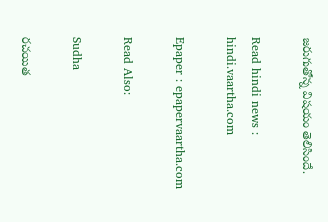జరుగుతోన్న విషయం తెలిసిందే.

Read hindi news : hindi.vaartha.com

Epaper : epapervaartha.com

Read Also:

Sudha

రచయిత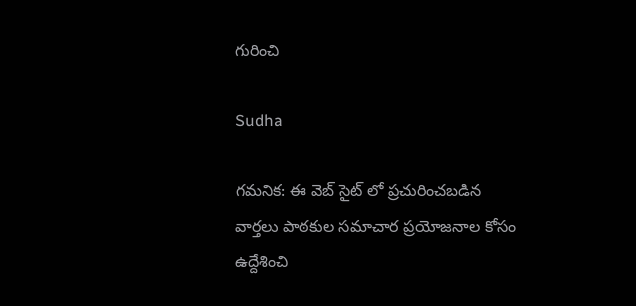గురించి

Sudha

గమనిక: ఈ వెబ్ సైట్ లో ప్రచురించబడిన వార్తలు పాఠకుల సమాచార ప్రయోజనాల కోసం ఉద్దేశించి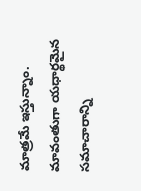మాత్రమే ఇస్తున్నాం. మావంతుగా యధార్థమైన సమాచారాన్ని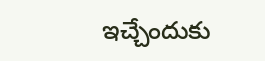ఇచ్చేందుకు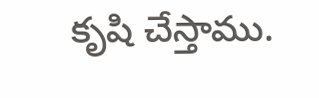కృషి చేస్తాము.